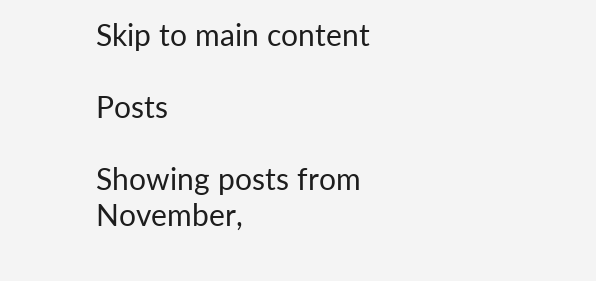Skip to main content

Posts

Showing posts from November,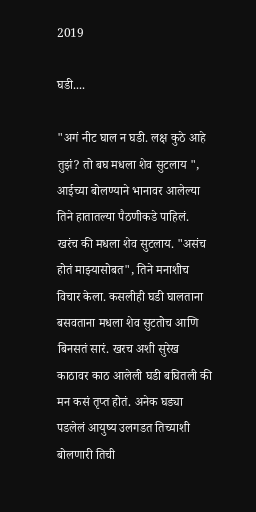2019

घडी....

"अगं नीट घाल न घडी. लक्ष कुठे आहे तुझं? तो बघ मधला शेव सुटलाय ", आईच्या बोलण्याने भानावर आलेल्या तिने हातातल्या पैठणीकडे पाहिलं. खरंच की मधला शेव सुटलाय. "असंच होतं माझ्यासोबत", तिने मनाशीच विचार केला. कसलीही घडी घालताना बसवताना मधला शेव सुटतोच आणि बिनसतं सारं. खरच अशी सुरेख काठावर काठ आलेली घडी बघितली की मन कसं तृप्त होतं. अनेक घड्या पडलेलं आयुष्य उलगडत तिच्याशी बोलणारी तिची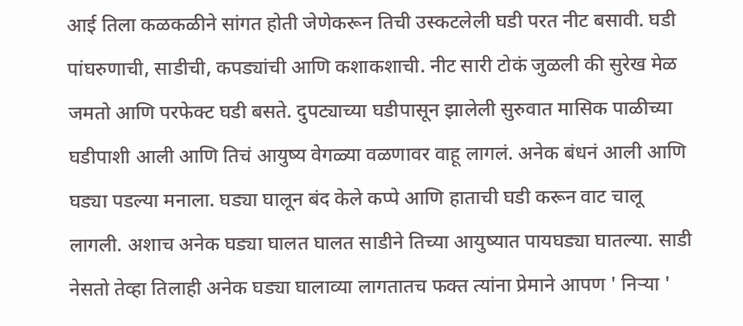आई तिला कळकळीने सांगत होती जेणेकरून तिची उस्कटलेली घडी परत नीट बसावी. घडी पांघरुणाची, साडीची, कपड्यांची आणि कशाकशाची. नीट सारी टोकं जुळली की सुरेख मेळ जमतो आणि परफेक्ट घडी बसते. दुपट्याच्या घडीपासून झालेली सुरुवात मासिक पाळीच्या घडीपाशी आली आणि तिचं आयुष्य वेगळ्या वळणावर वाहू लागलं. अनेक बंधनं आली आणि घड्या पडल्या मनाला. घड्या घालून बंद केले कप्पे आणि हाताची घडी करून वाट चालू लागली. अशाच अनेक घड्या घालत घालत साडीने तिच्या आयुष्यात पायघड्या घातल्या. साडी नेसतो तेव्हा तिलाही अनेक घड्या घालाव्या लागतातच फक्त त्यांना प्रेमाने आपण ' निऱ्या '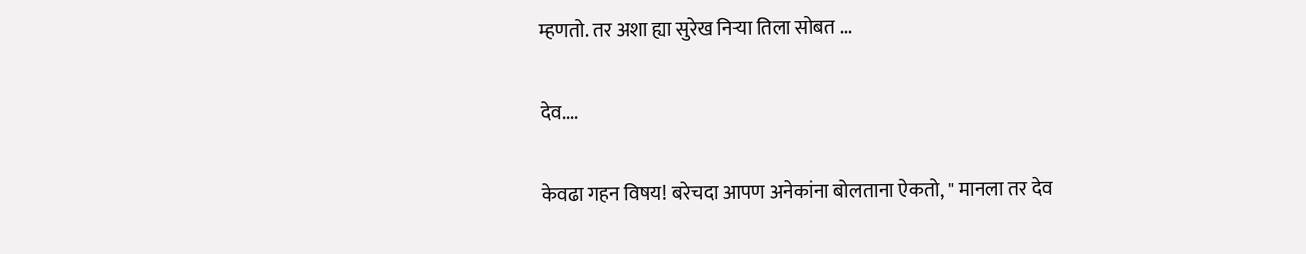म्हणतो. तर अशा ह्या सुरेख निऱ्या तिला सोबत ...

देव....

केवढा गहन विषय! बरेचदा आपण अनेकांना बोलताना ऐकतो, " मानला तर देव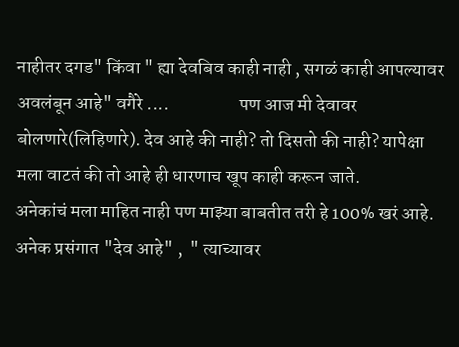नाहीतर दगड" किंवा " ह्या देवबिव काही नाही , सगळं काही आपल्यावर अवलंबून आहे" वगैरे ....                   पण आज मी देवावर बोलणारे(लिहिणारे). देव आहे की नाही? तो दिसतो की नाही? यापेक्षा मला वाटतं की तो आहे ही धारणाच खूप काही करून जाते.                   अनेकांचं मला माहित नाही पण माझ्या बाबतीत तरी हे 100% खरं आहे. अनेक प्रसंगात "देव आहे" ,  " त्याच्यावर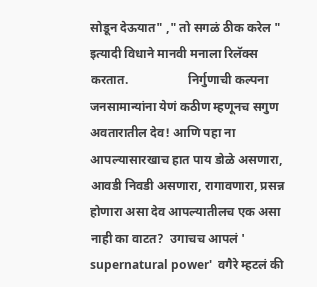सोडून देऊयात" ," तो सगळं ठीक करेल " इत्यादी विधाने मानवी मनाला रिलॅक्स करतात.                   निर्गुणाची कल्पना जनसामान्यांना येणं कठीण म्हणूनच सगुण अवतारातील देव! आणि पहा ना आपल्यासारखाच हात पाय डोळे असणारा, आवडी निवडी असणारा, रागावणारा, प्रसन्न होणारा असा देव आपल्यातीलच एक असा नाही का वाटत?  उगाचच आपलं ' supernatural power'  वगैरे म्हटलं की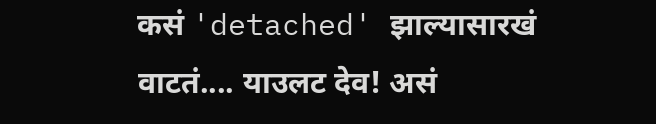कसं 'detached' झाल्यासारखं वाटतं.... याउलट देव! असं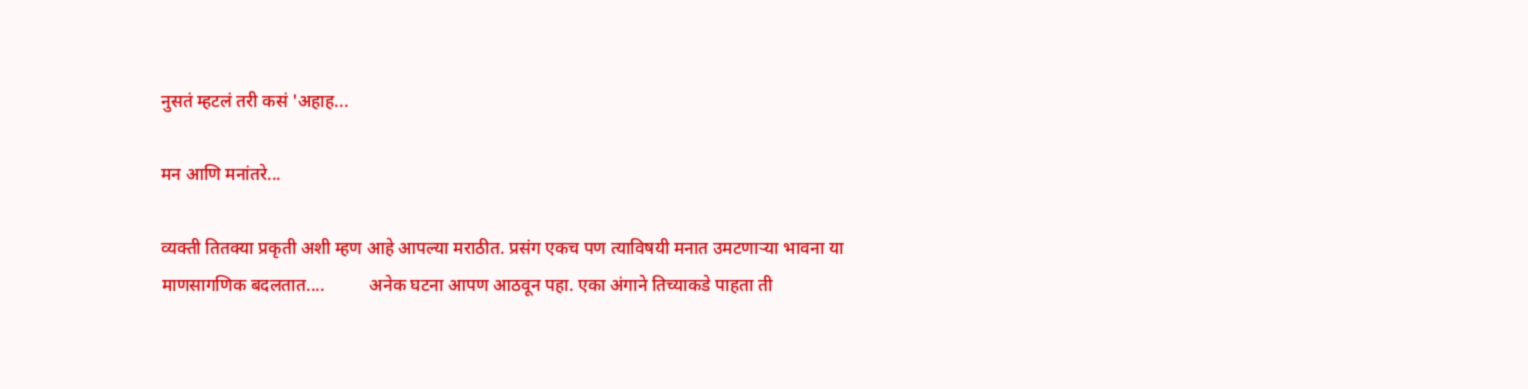नुसतं म्हटलं तरी कसं 'अहाह...

मन आणि मनांतरे...

व्यक्ती तितक्या प्रकृती अशी म्हण आहे आपल्या मराठीत. प्रसंग एकच पण त्याविषयी मनात उमटणाऱ्या भावना या माणसागणिक बदलतात....          अनेक घटना आपण आठवून पहा. एका अंगाने तिच्याकडे पाहता ती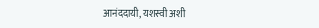आनंददायी, यशस्वी अशी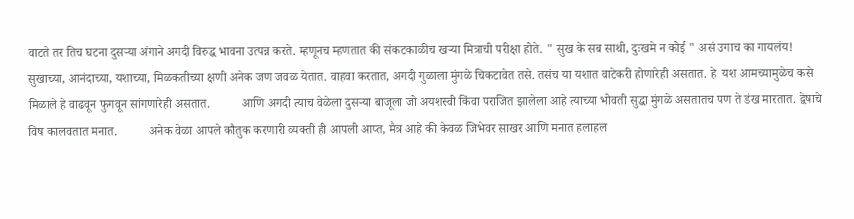वाटते तर तिच घटना दुसऱ्या अंगाने अगदी विरुद्ध भावना उत्पन्न करते. म्हणूनच म्हणतात की संकटकाळीच खऱ्या मित्राची परीक्षा होते. " सुख के सब साथी, दुःखमे न कोई " असं उगाच का गायलंय!          सुखाच्या, आनंदाच्या, यशाच्या, मिळकतीच्या क्षणी अनेक जण जवळ येतात. वाहवा करतात, अगदी गुळाला मुंगळे चिकटावेत तसे. तसंच या यशात वाटेकरी होणारेही असतात. हे  यश आमच्यामुळेच कसे मिळाले हे वाढवून फुगवून सांगणारेही असतात.          आणि अगदी त्याच वेळेला दुसऱ्या बाजूला जो अयशस्वी किंवा पराजित झालेला आहे त्याच्या भोवती सुद्धा मुंगळे असतातच पण ते डंख मारतात. द्वेषाचे विष कालवतात मनात.          अनेक वेळा आपले कौतुक करणारी व्यक्ती ही आपली आप्त, मैत्र आहे की केवळ जिभेवर साखर आणि मनात हलाहल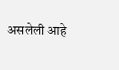असलेली आहे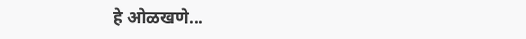हे ओळखणे...